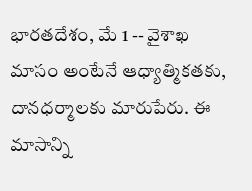భారతదేశం, మే 1 -- వైశాఖ మాసం అంటేనే ఆధ్యాత్మికతకు, దానధర్మాలకు మారుపేరు. ఈ మాసాన్ని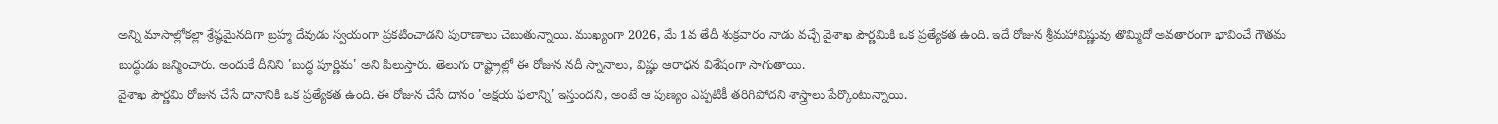అన్ని మాసాల్లోకల్లా శ్రేష్ఠమైనదిగా బ్రహ్మ దేవుడు స్వయంగా ప్రకటించాడని పురాణాలు చెబుతున్నాయి. ముఖ్యంగా 2026, మే 1వ తేదీ శుక్రవారం నాడు వచ్చే వైశాఖ పౌర్ణమికి ఒక ప్రత్యేకత ఉంది. ఇదే రోజున శ్రీమహావిష్ణువు తొమ్మిదో అవతారంగా భావించే గౌతమ బుద్ధుడు జన్మించారు. అందుకే దీనిని 'బుద్ధ పూర్ణిమ' అని పిలుస్తారు. తెలుగు రాష్ట్రాల్లో ఈ రోజున నదీ స్నానాలు, విష్ణు ఆరాధన విశేషంగా సాగుతాయి.
వైశాఖ పౌర్ణమి రోజున చేసే దానానికి ఒక ప్రత్యేకత ఉంది. ఈ రోజున చేసే దానం 'అక్షయ ఫలాన్ని' ఇస్తుందని, అంటే ఆ పుణ్యం ఎప్పటికీ తరిగిపోదని శాస్త్రాలు పేర్కొంటున్నాయి.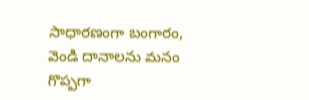సాధారణంగా బంగారం, వెండి దానాలను మనం గొప్పగా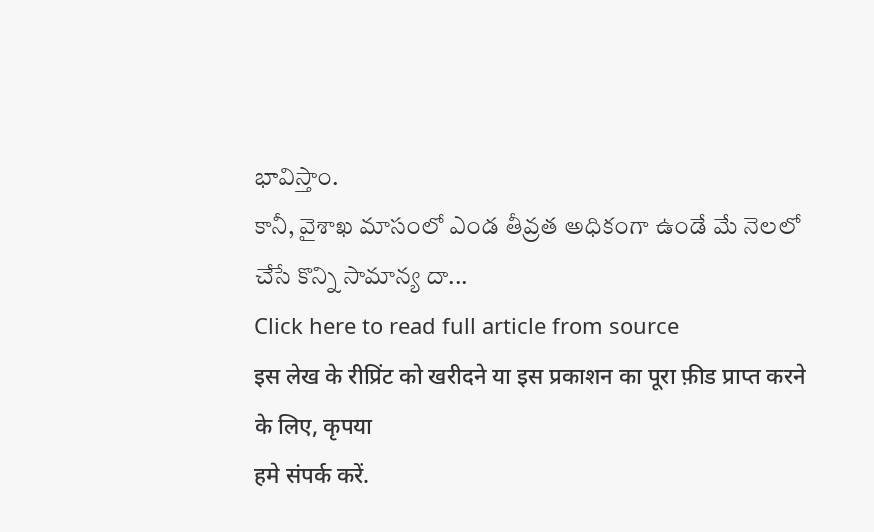భావిస్తాం.
కానీ, వైశాఖ మాసంలో ఎండ తీవ్రత అధికంగా ఉండే మే నెలలో చేసే కొన్ని సామాన్య దా...
Click here to read full article from source
इस लेख के रीप्रिंट को खरीदने या इस प्रकाशन का पूरा फ़ीड प्राप्त करने के लिए, कृपया
हमे संपर्क करें.